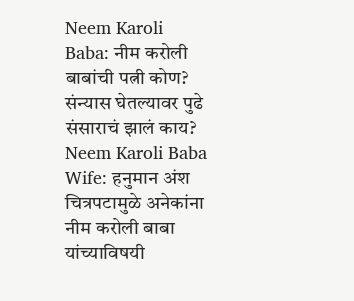Neem Karoli Baba: नीम करोली बाबांची पत्नी कोण? संन्यास घेतल्यावर पुढे संसाराचं झालं काय?
Neem Karoli Baba Wife: हनुमान अंश चित्रपटामुळे अनेकांना नीम करोली बाबा यांच्याविषयी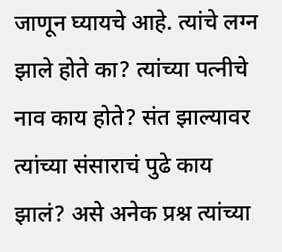जाणून घ्यायचे आहे. त्यांचे लग्न झाले होते का? त्यांच्या पत्नीचे नाव काय होते? संत झाल्यावर त्यांच्या संसाराचं पुढे काय झालं? असे अनेक प्रश्न त्यांच्या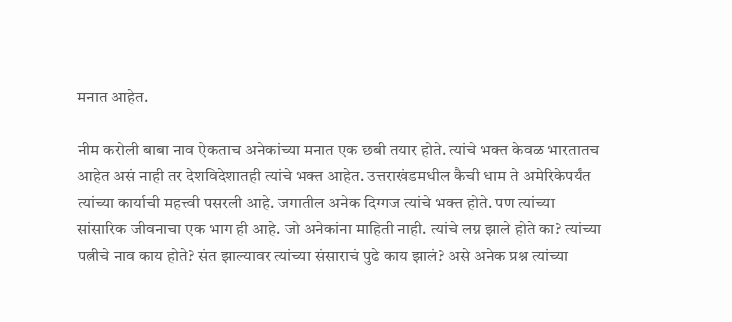मनात आहेत.

नीम करोली बाबा नाव ऐकताच अनेकांच्या मनात एक छबी तयार होते. त्यांचे भक्त केवळ भारतातच आहेत असं नाही तर देशविदेशातही त्यांचे भक्त आहेत. उत्तराखंडमधील कैची धाम ते अमेरिकेपर्यंत त्यांच्या कार्याची महत्त्वी पसरली आहे. जगातील अनेक दिग्गज त्यांचे भक्त होते. पण त्यांच्या सांसारिक जीवनाचा एक भाग ही आहे. जो अनेकांना माहिती नाही. त्यांचे लग्न झाले होते का? त्यांच्या पत्नीचे नाव काय होते? संत झाल्यावर त्यांच्या संसाराचं पुढे काय झालं? असे अनेक प्रश्न त्यांच्या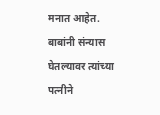मनात आहेत. बाबांनी संन्यास घेतल्यावर त्यांच्या पत्नीने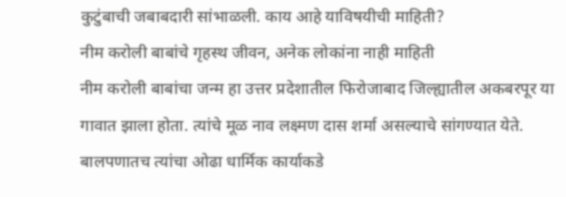कुटुंबाची जबाबदारी सांभाळली. काय आहे याविषयीची माहिती?
नीम करोली बाबांचे गृहस्थ जीवन, अनेक लोकांना नाही माहिती
नीम करोली बाबांचा जन्म हा उत्तर प्रदेशातील फिरोजाबाद जिल्ह्यातील अकबरपूर या गावात झाला होता. त्यांचे मूळ नाव लक्ष्मण दास शर्मा असल्याचे सांगण्यात येते. बालपणातच त्यांचा ओढा धार्मिक कार्याकडे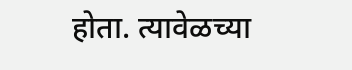होता. त्यावेळच्या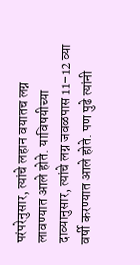परंपरेनुसार, त्यांचे लहान वयातच लग्न लावण्यात आले होते. याविषयीच्या दाव्यानुसार, त्यांचे लग्न जवळपास 11–12 व्या वर्षी करण्यात आले होते. पण पुढे त्यांनी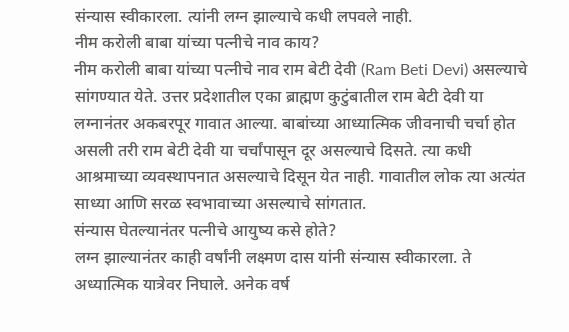संन्यास स्वीकारला. त्यांनी लग्न झाल्याचे कधी लपवले नाही.
नीम करोली बाबा यांच्या पत्नीचे नाव काय?
नीम करोली बाबा यांच्या पत्नीचे नाव राम बेटी देवी (Ram Beti Devi) असल्याचे सांगण्यात येते. उत्तर प्रदेशातील एका ब्राह्मण कुटुंबातील राम बेटी देवी या लग्नानंतर अकबरपूर गावात आल्या. बाबांच्या आध्यात्मिक जीवनाची चर्चा होत असली तरी राम बेटी देवी या चर्चांपासून दूर असल्याचे दिसते. त्या कधी आश्रमाच्या व्यवस्थापनात असल्याचे दिसून येत नाही. गावातील लोक त्या अत्यंत साध्या आणि सरळ स्वभावाच्या असल्याचे सांगतात.
संन्यास घेतल्यानंतर पत्नीचे आयुष्य कसे होते?
लग्न झाल्यानंतर काही वर्षांनी लक्ष्मण दास यांनी संन्यास स्वीकारला. ते अध्यात्मिक यात्रेवर निघाले. अनेक वर्ष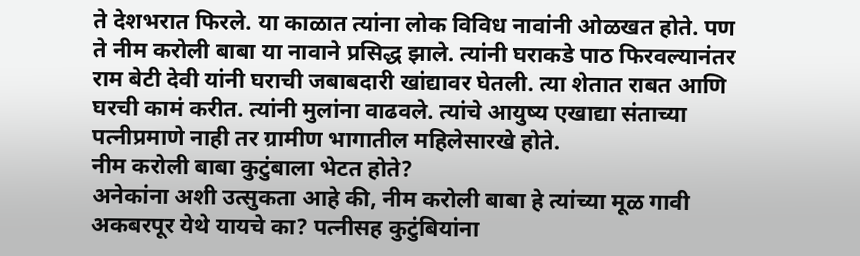ते देशभरात फिरले. या काळात त्यांना लोक विविध नावांनी ओळखत होते. पण ते नीम करोली बाबा या नावाने प्रसिद्ध झाले. त्यांनी घराकडे पाठ फिरवल्यानंतर राम बेटी देवी यांनी घराची जबाबदारी खांद्यावर घेतली. त्या शेतात राबत आणि घरची कामं करीत. त्यांनी मुलांना वाढवले. त्यांचे आयुष्य एखाद्या संताच्या पत्नीप्रमाणे नाही तर ग्रामीण भागातील महिलेसारखे होते.
नीम करोली बाबा कुटुंबाला भेटत होते?
अनेकांना अशी उत्सुकता आहे की, नीम करोली बाबा हे त्यांच्या मूळ गावी अकबरपूर येथे यायचे का? पत्नीसह कुटुंबियांना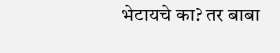भेटायचे का? तर बाबा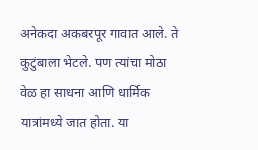अनेकदा अकबरपूर गावात आले. ते कुटुंबाला भेटले. पण त्यांचा मोठा वेळ हा साधना आणि धार्मिक यात्रांमध्ये जात होता. या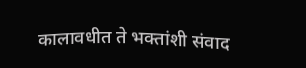कालावधीत ते भक्तांशी संवाद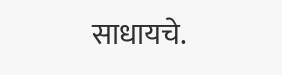साधायचे.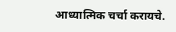आध्यात्मिक चर्चा करायचे.